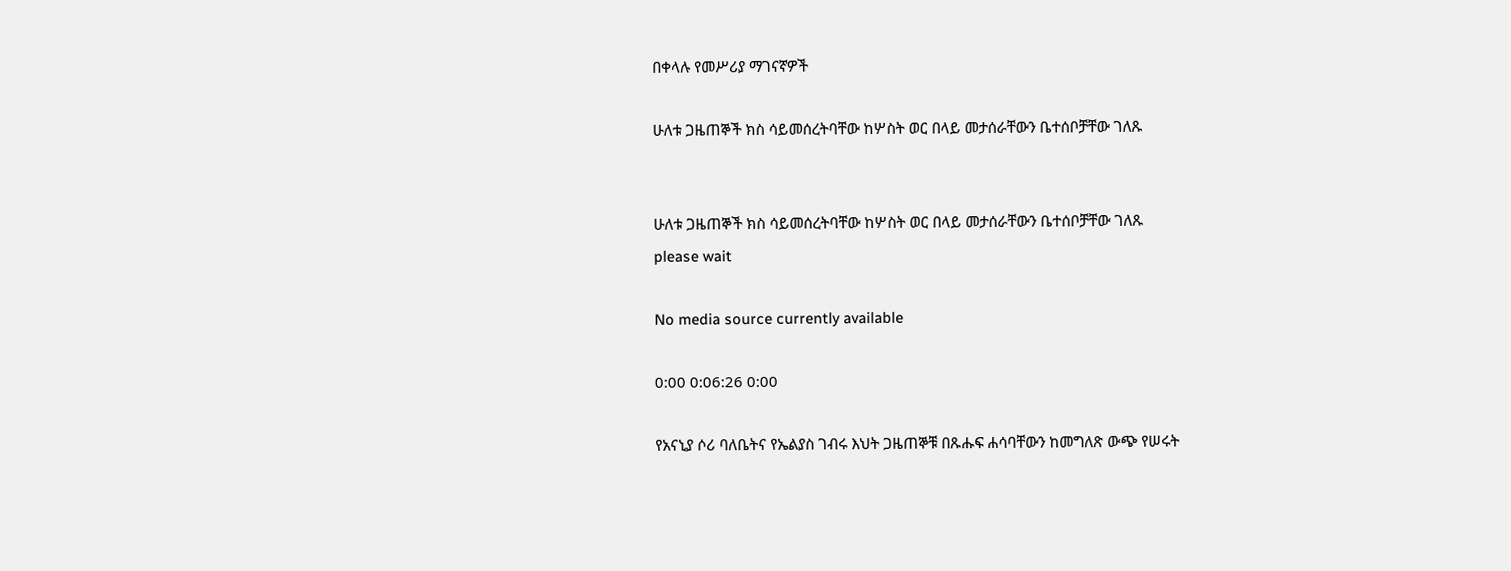በቀላሉ የመሥሪያ ማገናኛዎች

ሁለቱ ጋዜጠኞች ክስ ሳይመሰረትባቸው ከሦስት ወር በላይ መታሰራቸውን ቤተሰቦቻቸው ገለጹ


ሁለቱ ጋዜጠኞች ክስ ሳይመሰረትባቸው ከሦስት ወር በላይ መታሰራቸውን ቤተሰቦቻቸው ገለጹ
please wait

No media source currently available

0:00 0:06:26 0:00

የአናኒያ ሶሪ ባለቤትና የኤልያስ ገብሩ እህት ጋዜጠኞቹ በጹሑፍ ሐሳባቸውን ከመግለጽ ውጭ የሠሩት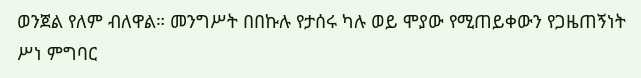ወንጀል የለም ብለዋል። መንግሥት በበኩሉ የታሰሩ ካሉ ወይ ሞያው የሚጠይቀውን የጋዜጠኝነት ሥነ ምግባር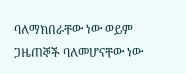ባለማክበራቸው ነው ወይም ጋዜጠኞች ባለመሆናቸው ነው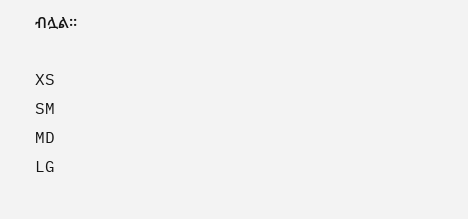ብሏል።

XS
SM
MD
LG